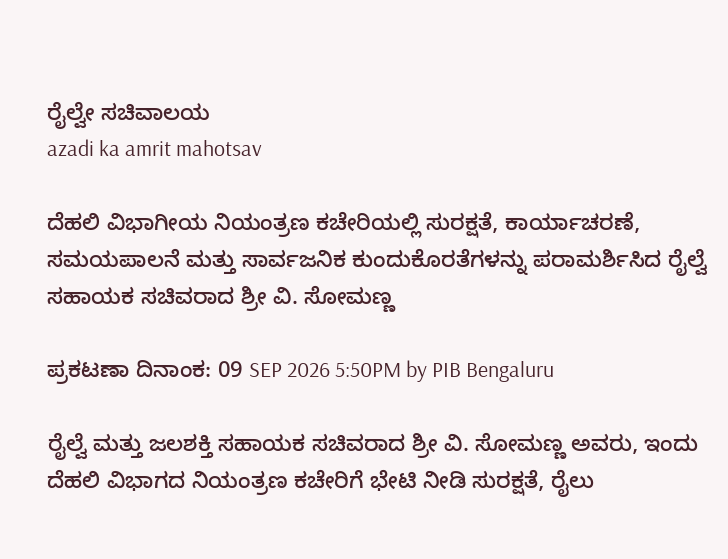ರೈಲ್ವೇ ಸಚಿವಾಲಯ
azadi ka amrit mahotsav

ದೆಹಲಿ ವಿಭಾಗೀಯ ನಿಯಂತ್ರಣ ಕಚೇರಿಯಲ್ಲಿ ಸುರಕ್ಷತೆ, ಕಾರ್ಯಾಚರಣೆ, ಸಮಯಪಾಲನೆ ಮತ್ತು ಸಾರ್ವಜನಿಕ ಕುಂದುಕೊರತೆಗಳನ್ನು ಪರಾಮರ್ಶಿಸಿದ ರೈಲ್ವೆ ಸಹಾಯಕ ಸಚಿವರಾದ ಶ್ರೀ ವಿ. ಸೋಮಣ್ಣ

ಪ್ರಕಟಣಾ ದಿನಾಂಕ: 09 SEP 2026 5:50PM by PIB Bengaluru

ರೈಲ್ವೆ ಮತ್ತು ಜಲಶಕ್ತಿ ಸಹಾಯಕ ಸಚಿವರಾದ ಶ್ರೀ ವಿ. ಸೋಮಣ್ಣ ಅವರು, ಇಂದು ದೆಹಲಿ ವಿಭಾಗದ ನಿಯಂತ್ರಣ ಕಚೇರಿಗೆ ಭೇಟಿ ನೀಡಿ ಸುರಕ್ಷತೆ, ರೈಲು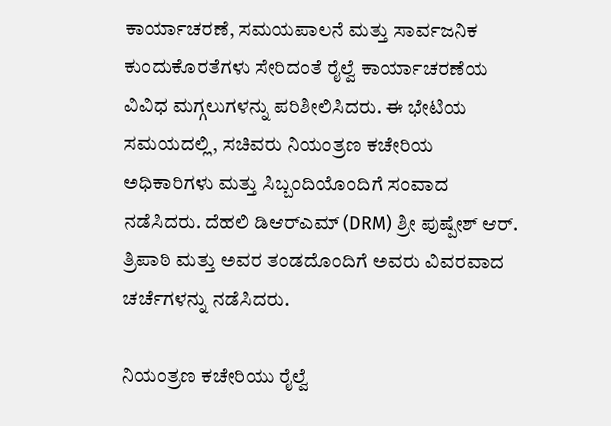ಕಾರ್ಯಾಚರಣೆ, ಸಮಯಪಾಲನೆ ಮತ್ತು ಸಾರ್ವಜನಿಕ ಕುಂದುಕೊರತೆಗಳು ಸೇರಿದಂತೆ ರೈಲ್ವೆ ಕಾರ್ಯಾಚರಣೆಯ ವಿವಿಧ ಮಗ್ಗಲುಗಳನ್ನು ಪರಿಶೀಲಿಸಿದರು. ಈ ಭೇಟಿಯ ಸಮಯದಲ್ಲಿ, ಸಚಿವರು ನಿಯಂತ್ರಣ ಕಚೇರಿಯ ಅಧಿಕಾರಿಗಳು ಮತ್ತು ಸಿಬ್ಬಂದಿಯೊಂದಿಗೆ ಸಂವಾದ ನಡೆಸಿದರು. ದೆಹಲಿ ಡಿಆರ್‌ಎಮ್ (DRM) ಶ್ರೀ ಪುಷ್ಪೇಶ್ ಆರ್. ತ್ರಿಪಾಠಿ ಮತ್ತು ಅವರ ತಂಡದೊಂದಿಗೆ ಅವರು ವಿವರವಾದ ಚರ್ಚೆಗಳನ್ನು ನಡೆಸಿದರು.

ನಿಯಂತ್ರಣ ಕಚೇರಿಯು ರೈಲ್ವೆ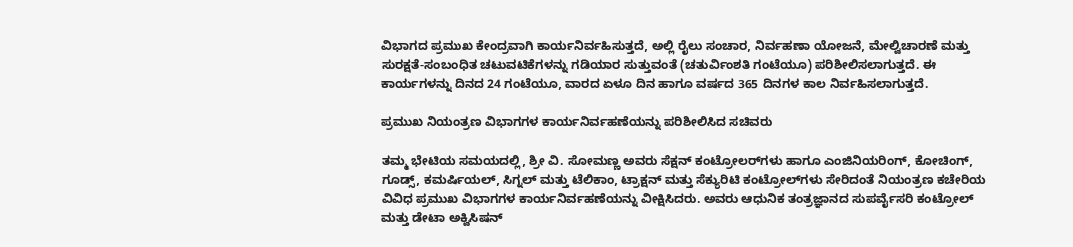ವಿಭಾಗದ ಪ್ರಮುಖ ಕೇಂದ್ರವಾಗಿ ಕಾರ್ಯನಿರ್ವಹಿಸುತ್ತದೆ, ಅಲ್ಲಿ ರೈಲು ಸಂಚಾರ, ನಿರ್ವಹಣಾ ಯೋಜನೆ, ಮೇಲ್ವಿಚಾರಣೆ ಮತ್ತು ಸುರಕ್ಷತೆ-ಸಂಬಂಧಿತ ಚಟುವಟಿಕೆಗಳನ್ನು ಗಡಿಯಾರ ಸುತ್ತುವಂತೆ (ಚತುರ್ವಿಂಶತಿ ಗಂಟೆಯೂ) ಪರಿಶೀಲಿಸಲಾಗುತ್ತದೆ. ಈ ಕಾರ್ಯಗಳನ್ನು ದಿನದ 24 ಗಂಟೆಯೂ, ವಾರದ ಏಳೂ ದಿನ ಹಾಗೂ ವರ್ಷದ 365 ದಿನಗಳ ಕಾಲ ನಿರ್ವಹಿಸಲಾಗುತ್ತದೆ.

ಪ್ರಮುಖ ನಿಯಂತ್ರಣ ವಿಭಾಗಗಳ ಕಾರ್ಯನಿರ್ವಹಣೆಯನ್ನು ಪರಿಶೀಲಿಸಿದ ಸಚಿವರು

ತಮ್ಮ ಭೇಟಿಯ ಸಮಯದಲ್ಲಿ, ಶ್ರೀ ವಿ. ಸೋಮಣ್ಣ ಅವರು ಸೆಕ್ಷನ್ ಕಂಟ್ರೋಲರ್‌ಗಳು ಹಾಗೂ ಎಂಜಿನಿಯರಿಂಗ್, ಕೋಚಿಂಗ್, ಗೂಡ್ಸ್, ಕಮರ್ಷಿಯಲ್, ಸಿಗ್ನಲ್ ಮತ್ತು ಟೆಲಿಕಾಂ, ಟ್ರಾಕ್ಷನ್ ಮತ್ತು ಸೆಕ್ಯುರಿಟಿ ಕಂಟ್ರೋಲ್‌ಗಳು ಸೇರಿದಂತೆ ನಿಯಂತ್ರಣ ಕಚೇರಿಯ ವಿವಿಧ ಪ್ರಮುಖ ವಿಭಾಗಗಳ ಕಾರ್ಯನಿರ್ವಹಣೆಯನ್ನು ವೀಕ್ಷಿಸಿದರು. ಅವರು ಆಧುನಿಕ ತಂತ್ರಜ್ಞಾನದ ಸುಪರ್ವೈಸರಿ ಕಂಟ್ರೋಲ್ ಮತ್ತು ಡೇಟಾ ಅಕ್ವಿಸಿಷನ್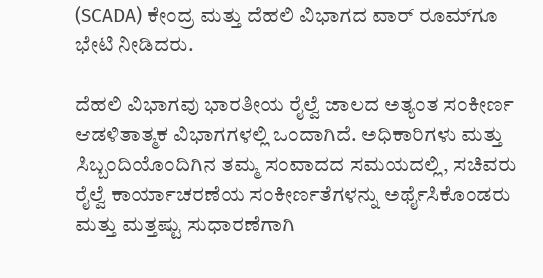(SCADA) ಕೇಂದ್ರ ಮತ್ತು ದೆಹಲಿ ವಿಭಾಗದ ವಾರ್ ರೂಮ್‌ಗೂ ಭೇಟಿ ನೀಡಿದರು.

ದೆಹಲಿ ವಿಭಾಗವು ಭಾರತೀಯ ರೈಲ್ವೆ ಜಾಲದ ಅತ್ಯಂತ ಸಂಕೀರ್ಣ ಆಡಳಿತಾತ್ಮಕ ವಿಭಾಗಗಳಲ್ಲಿ ಒಂದಾಗಿದೆ. ಅಧಿಕಾರಿಗಳು ಮತ್ತು ಸಿಬ್ಬಂದಿಯೊಂದಿಗಿನ ತಮ್ಮ ಸಂವಾದದ ಸಮಯದಲ್ಲಿ, ಸಚಿವರು ರೈಲ್ವೆ ಕಾರ್ಯಾಚರಣೆಯ ಸಂಕೀರ್ಣತೆಗಳನ್ನು ಅರ್ಥೈಸಿಕೊಂಡರು ಮತ್ತು ಮತ್ತಷ್ಟು ಸುಧಾರಣೆಗಾಗಿ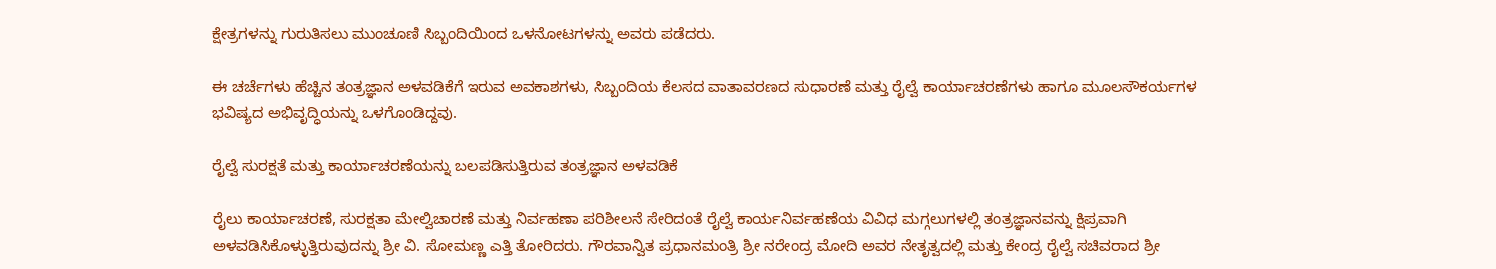ಕ್ಷೇತ್ರಗಳನ್ನು ಗುರುತಿಸಲು ಮುಂಚೂಣಿ ಸಿಬ್ಬಂದಿಯಿಂದ ಒಳನೋಟಗಳನ್ನು ಅವರು ಪಡೆದರು.

ಈ ಚರ್ಚೆಗಳು ಹೆಚ್ಚಿನ ತಂತ್ರಜ್ಞಾನ ಅಳವಡಿಕೆಗೆ ಇರುವ ಅವಕಾಶಗಳು, ಸಿಬ್ಬಂದಿಯ ಕೆಲಸದ ವಾತಾವರಣದ ಸುಧಾರಣೆ ಮತ್ತು ರೈಲ್ವೆ ಕಾರ್ಯಾಚರಣೆಗಳು ಹಾಗೂ ಮೂಲಸೌಕರ್ಯಗಳ ಭವಿಷ್ಯದ ಅಭಿವೃದ್ಧಿಯನ್ನು ಒಳಗೊಂಡಿದ್ದವು.

ರೈಲ್ವೆ ಸುರಕ್ಷತೆ ಮತ್ತು ಕಾರ್ಯಾಚರಣೆಯನ್ನು ಬಲಪಡಿಸುತ್ತಿರುವ ತಂತ್ರಜ್ಞಾನ ಅಳವಡಿಕೆ

ರೈಲು ಕಾರ್ಯಾಚರಣೆ, ಸುರಕ್ಷತಾ ಮೇಲ್ವಿಚಾರಣೆ ಮತ್ತು ನಿರ್ವಹಣಾ ಪರಿಶೀಲನೆ ಸೇರಿದಂತೆ ರೈಲ್ವೆ ಕಾರ್ಯನಿರ್ವಹಣೆಯ ವಿವಿಧ ಮಗ್ಗಲುಗಳಲ್ಲಿ ತಂತ್ರಜ್ಞಾನವನ್ನು ಕ್ಷಿಪ್ರವಾಗಿ ಅಳವಡಿಸಿಕೊಳ್ಳುತ್ತಿರುವುದನ್ನು ಶ್ರೀ ವಿ. ಸೋಮಣ್ಣ ಎತ್ತಿ ತೋರಿದರು. ಗೌರವಾನ್ವಿತ ಪ್ರಧಾನಮಂತ್ರಿ ಶ್ರೀ ನರೇಂದ್ರ ಮೋದಿ ಅವರ ನೇತೃತ್ವದಲ್ಲಿ ಮತ್ತು ಕೇಂದ್ರ ರೈಲ್ವೆ ಸಚಿವರಾದ ಶ್ರೀ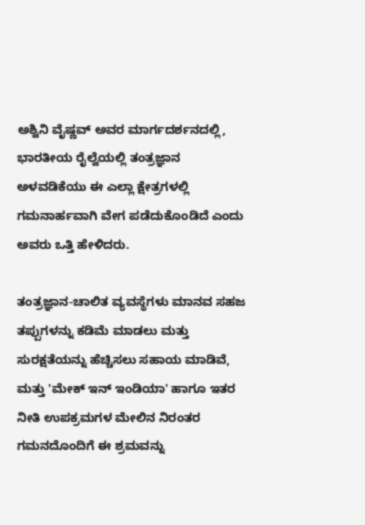ಅಶ್ವಿನಿ ವೈಷ್ಣವ್ ಅವರ ಮಾರ್ಗದರ್ಶನದಲ್ಲಿ, ಭಾರತೀಯ ರೈಲ್ವೆಯಲ್ಲಿ ತಂತ್ರಜ್ಞಾನ ಅಳವಡಿಕೆಯು ಈ ಎಲ್ಲಾ ಕ್ಷೇತ್ರಗಳಲ್ಲಿ ಗಮನಾರ್ಹವಾಗಿ ವೇಗ ಪಡೆದುಕೊಂಡಿದೆ ಎಂದು ಅವರು ಒತ್ತಿ ಹೇಳಿದರು.

ತಂತ್ರಜ್ಞಾನ-ಚಾಲಿತ ವ್ಯವಸ್ಥೆಗಳು ಮಾನವ ಸಹಜ ತಪ್ಪುಗಳನ್ನು ಕಡಿಮೆ ಮಾಡಲು ಮತ್ತು ಸುರಕ್ಷತೆಯನ್ನು ಹೆಚ್ಚಿಸಲು ಸಹಾಯ ಮಾಡಿವೆ, ಮತ್ತು 'ಮೇಕ್ ಇನ್ ಇಂಡಿಯಾ' ಹಾಗೂ ಇತರ ನೀತಿ ಉಪಕ್ರಮಗಳ ಮೇಲಿನ ನಿರಂತರ ಗಮನದೊಂದಿಗೆ ಈ ಶ್ರಮವನ್ನು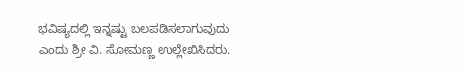ಭವಿಷ್ಯದಲ್ಲಿ ಇನ್ನಷ್ಟು ಬಲಪಡಿಸಲಾಗುವುದು ಎಂದು ಶ್ರೀ ವಿ. ಸೋಮಣ್ಣ ಉಲ್ಲೇಖಿಸಿದರು.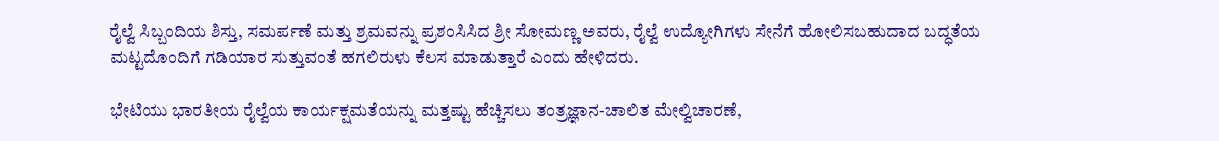ರೈಲ್ವೆ ಸಿಬ್ಬಂದಿಯ ಶಿಸ್ತು, ಸಮರ್ಪಣೆ ಮತ್ತು ಶ್ರಮವನ್ನು ಪ್ರಶಂಸಿಸಿದ ಶ್ರೀ ಸೋಮಣ್ಣ ಅವರು, ರೈಲ್ವೆ ಉದ್ಯೋಗಿಗಳು ಸೇನೆಗೆ ಹೋಲಿಸಬಹುದಾದ ಬದ್ಧತೆಯ ಮಟ್ಟದೊಂದಿಗೆ ಗಡಿಯಾರ ಸುತ್ತುವಂತೆ ಹಗಲಿರುಳು ಕೆಲಸ ಮಾಡುತ್ತಾರೆ ಎಂದು ಹೇಳಿದರು.

ಭೇಟಿಯು ಭಾರತೀಯ ರೈಲ್ವೆಯ ಕಾರ್ಯಕ್ಷಮತೆಯನ್ನು ಮತ್ತಷ್ಟು ಹೆಚ್ಚಿಸಲು ತಂತ್ರಜ್ಞಾನ-ಚಾಲಿತ ಮೇಲ್ವಿಚಾರಣೆ,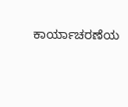ಕಾರ್ಯಾಚರಣೆಯ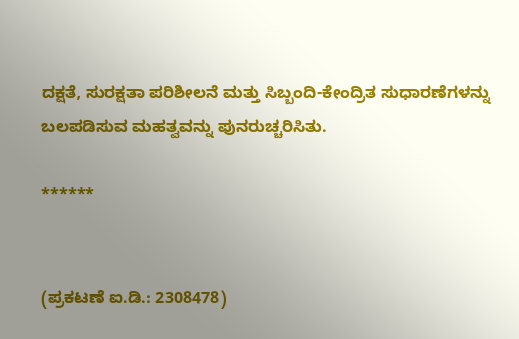ದಕ್ಷತೆ, ಸುರಕ್ಷತಾ ಪರಿಶೀಲನೆ ಮತ್ತು ಸಿಬ್ಬಂದಿ-ಕೇಂದ್ರಿತ ಸುಧಾರಣೆಗಳನ್ನು ಬಲಪಡಿಸುವ ಮಹತ್ವವನ್ನು ಪುನರುಚ್ಚರಿಸಿತು.

******


(ಪ್ರಕಟಣೆ ಐ.ಡಿ.: 2308478)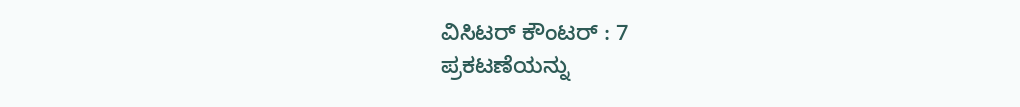ವಿಸಿಟರ್ ಕೌಂಟರ್ : 7
ಪ್ರಕಟಣೆಯನ್ನು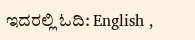ಇದರಲ್ಲಿ ಓದಿ: English ,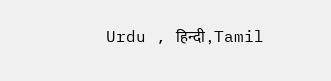Urdu , हिन्दी , Tamil